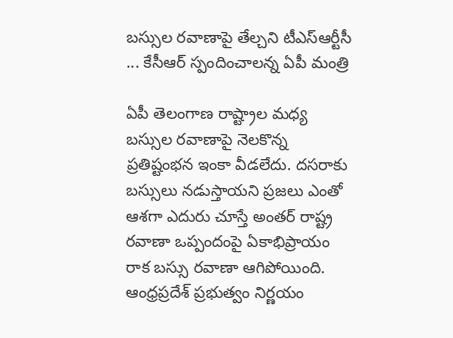బస్సుల రవాణాపై తేల్చని టీఎస్‌ఆర్టీసీ ... కేసీఆర్ స్పందించాలన్న ఏపీ మంత్రి

ఏపీ తెలంగాణ రాష్ట్రాల మధ్య బస్సుల రవాణాపై నెలకొన్న ప్రతిష్టంభన ఇంకా వీడలేదు. దసరాకు బస్సులు నడుస్తాయని ప్రజలు ఎంతో ఆశగా ఎదురు చూస్తే అంతర్ రాష్ట్ర రవాణా ఒప్పందంపై ఏకాభిప్రాయం రాక బస్సు రవాణా ఆగిపోయింది. ఆంధ్రప్రదేశ్ ప్రభుత్వం నిర్ణయం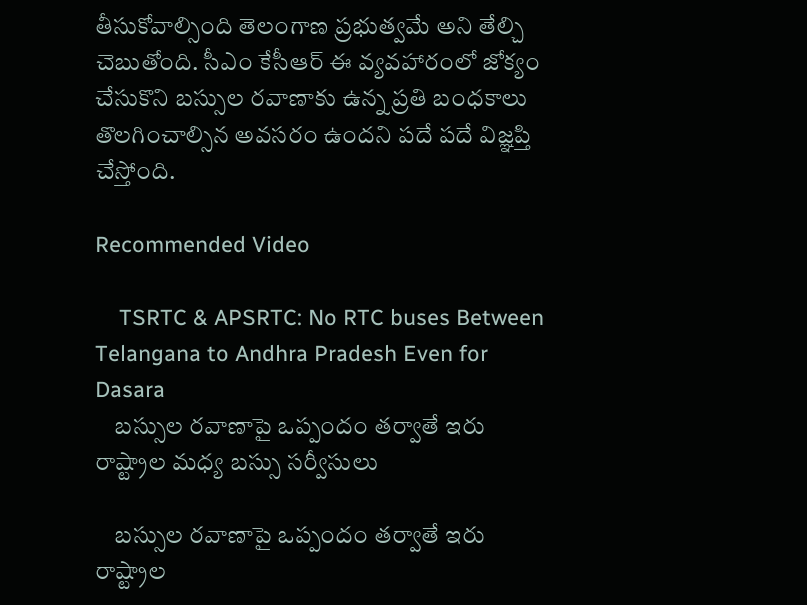తీసుకోవాల్సింది తెలంగాణ ప్రభుత్వమే అని తేల్చి చెబుతోంది. సీఎం కేసీఆర్ ఈ వ్యవహారంలో జోక్యం చేసుకొని బస్సుల రవాణాకు ఉన్న ప్రతి బంధకాలు తొలగించాల్సిన అవసరం ఉందని పదే పదే విజ్ఞప్తి చేస్తోంది.

Recommended Video

    TSRTC & APSRTC: No RTC buses Between Telangana to Andhra Pradesh Even for Dasara
    బస్సుల రవాణాపై ఒప్పందం తర్వాతే ఇరు రాష్ట్రాల మధ్య బస్సు సర్వీసులు

    బస్సుల రవాణాపై ఒప్పందం తర్వాతే ఇరు రాష్ట్రాల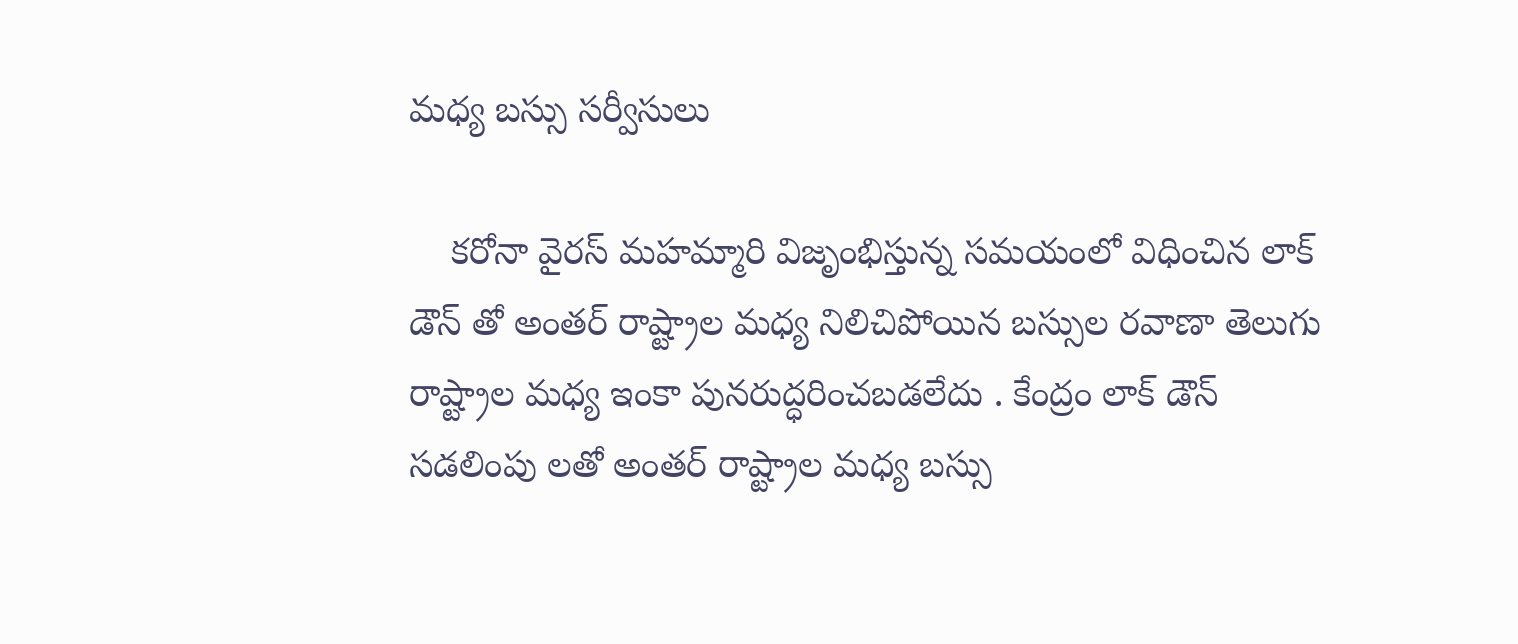మధ్య బస్సు సర్వీసులు

    కరోనా వైరస్ మహమ్మారి విజృంభిస్తున్న సమయంలో విధించిన లాక్ డౌన్ తో అంతర్ రాష్ట్రాల మధ్య నిలిచిపోయిన బస్సుల రవాణా తెలుగు రాష్ట్రాల మధ్య ఇంకా పునరుద్ధరించబడలేదు . కేంద్రం లాక్ డౌన్ సడలింపు లతో అంతర్ రాష్ట్రాల మధ్య బస్సు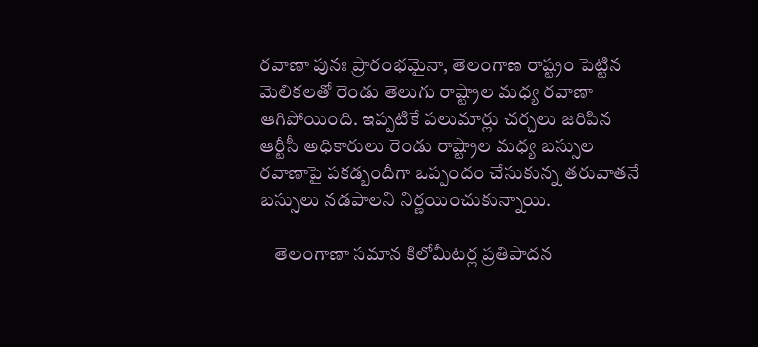రవాణా పునః ప్రారంభమైనా, తెలంగాణ రాష్ట్రం పెట్టిన మెలికలతో రెండు తెలుగు రాష్ట్రాల మధ్య రవాణా ఆగిపోయింది. ఇప్పటికే పలుమార్లు చర్చలు జరిపిన ఆర్టీసీ అధికారులు రెండు రాష్ట్రాల మధ్య బస్సుల రవాణాపై పకడ్బందీగా ఒప్పందం చేసుకున్న తరువాతనే బస్సులు నడపాలని నిర్ణయించుకున్నాయి.

    తెలంగాణా సమాన కిలోమీటర్ల ప్రతిపాదన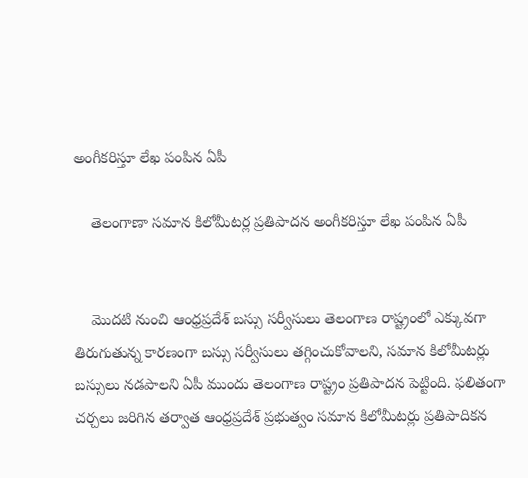అంగీకరిస్తూ లేఖ పంపిన ఏపీ

    తెలంగాణా సమాన కిలోమీటర్ల ప్రతిపాదన అంగీకరిస్తూ లేఖ పంపిన ఏపీ


    మొదటి నుంచి ఆంధ్రప్రదేశ్ బస్సు సర్వీసులు తెలంగాణ రాష్ట్రంలో ఎక్కువగా తిరుగుతున్న కారణంగా బస్సు సర్వీసులు తగ్గించుకోవాలని, సమాన కిలోమీటర్లు బస్సులు నడపాలని ఏపీ ముందు తెలంగాణ రాష్ట్రం ప్రతిపాదన పెట్టింది. ఫలితంగా చర్చలు జరిగిన తర్వాత ఆంధ్రప్రదేశ్ ప్రభుత్వం సమాన కిలోమీటర్లు ప్రతిపాదికన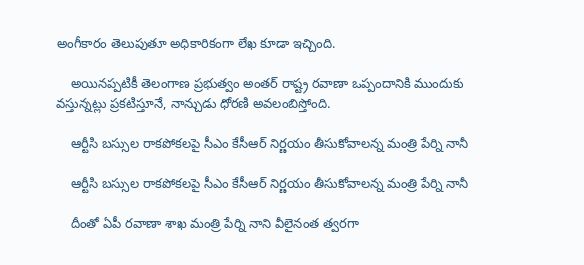అంగీకారం తెలుపుతూ అధికారికంగా లేఖ కూడా ఇచ్చింది.

    అయినప్పటికీ తెలంగాణ ప్రభుత్వం అంతర్ రాష్ట్ర రవాణా ఒప్పందానికి ముందుకు వస్తున్నట్లు ప్రకటిస్తూనే, నాన్చుడు ధోరణి అవలంబిస్తోంది.

    ఆర్టీసి బస్సుల రాకపోకలపై సీఎం కేసీఆర్ నిర్ణయం తీసుకోవాలన్న మంత్రి పేర్ని నానీ

    ఆర్టీసి బస్సుల రాకపోకలపై సీఎం కేసీఆర్ నిర్ణయం తీసుకోవాలన్న మంత్రి పేర్ని నానీ

    దీంతో ఏపీ రవాణా శాఖ మంత్రి పేర్ని నాని వీలైనంత త్వరగా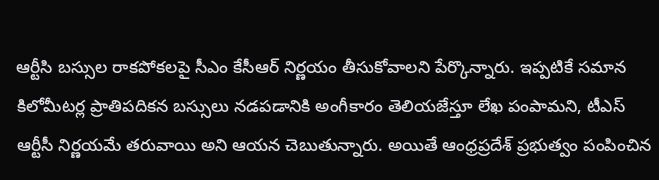ఆర్టీసి బస్సుల రాకపోకలపై సీఎం కేసీఆర్ నిర్ణయం తీసుకోవాలని పేర్కొన్నారు. ఇప్పటికే సమాన కిలోమీటర్ల ప్రాతిపదికన బస్సులు నడపడానికి అంగీకారం తెలియజేస్తూ లేఖ పంపామని, టీఎస్ ఆర్టీసీ నిర్ణయమే తరువాయి అని ఆయన చెబుతున్నారు. అయితే ఆంధ్రప్రదేశ్ ప్రభుత్వం పంపించిన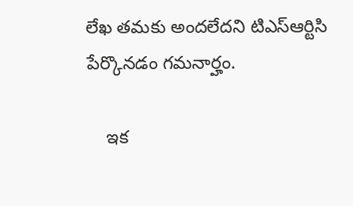లేఖ తమకు అందలేదని టిఎస్ఆర్టిసి పేర్కొనడం గమనార్హం.

    ఇక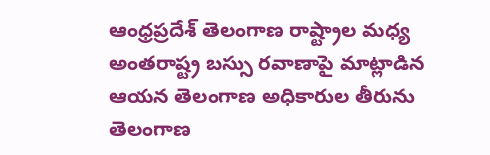ఆంధ్రప్రదేశ్ తెలంగాణ రాష్ట్రాల మధ్య అంతరాష్ట్ర బస్సు రవాణాపై మాట్లాడిన ఆయన తెలంగాణ అధికారుల తీరును తెలంగాణ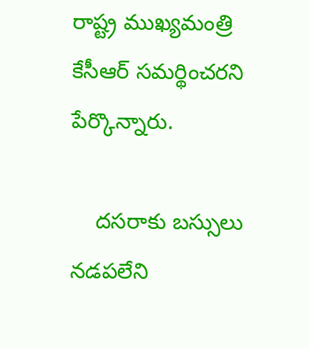రాష్ట్ర ముఖ్యమంత్రి కేసీఆర్ సమర్థించరని పేర్కొన్నారు.

    దసరాకు బస్సులు నడపలేని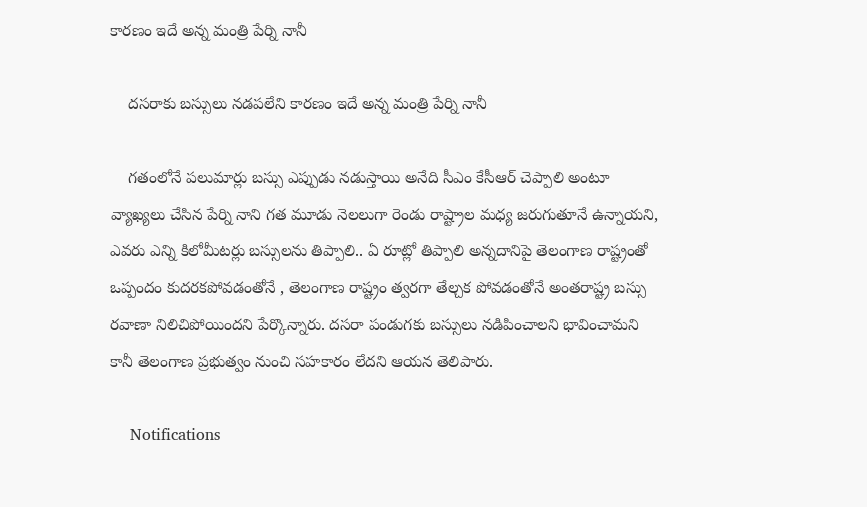కారణం ఇదే అన్న మంత్రి పేర్ని నానీ

    దసరాకు బస్సులు నడపలేని కారణం ఇదే అన్న మంత్రి పేర్ని నానీ

    గతంలోనే పలుమార్లు బస్సు ఎప్పుడు నడుస్తాయి అనేది సీఎం కేసీఆర్ చెప్పాలి అంటూ వ్యాఖ్యలు చేసిన పేర్ని నాని గత మూడు నెలలుగా రెండు రాష్ట్రాల మధ్య జరుగుతూనే ఉన్నాయని, ఎవరు ఎన్ని కిలోమీటర్లు బస్సులను తిప్పాలి.. ఏ రూట్లో తిప్పాలి అన్నదానిపై తెలంగాణ రాష్ట్రంతో ఒప్పందం కుదరకపోవడంతోనే , తెలంగాణ రాష్ట్రం త్వరగా తేల్చక పోవడంతోనే అంతరాష్ట్ర బస్సు రవాణా నిలిచిపోయిందని పేర్కొన్నారు. దసరా పండుగకు బస్సులు నడిపించాలని భావించామని కానీ తెలంగాణ ప్రభుత్వం నుంచి సహకారం లేదని ఆయన తెలిపారు.

    Notifications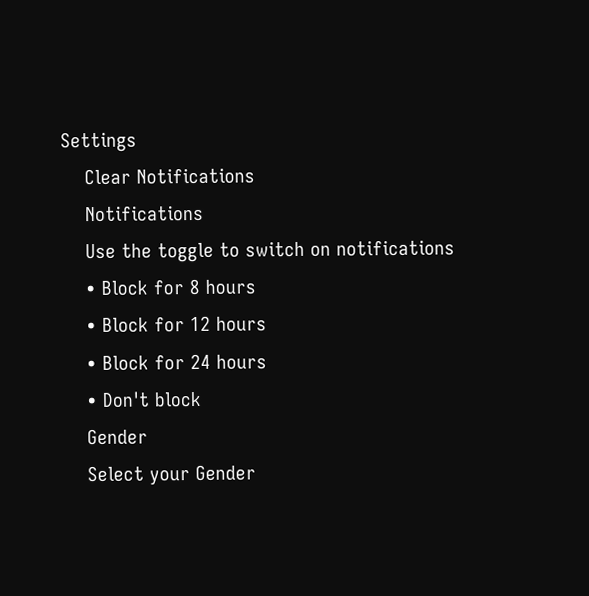Settings
    Clear Notifications
    Notifications
    Use the toggle to switch on notifications
    • Block for 8 hours
    • Block for 12 hours
    • Block for 24 hours
    • Don't block
    Gender
    Select your Gender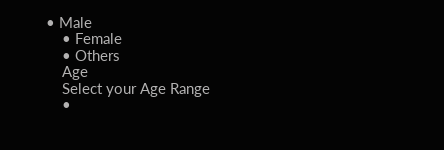• Male
    • Female
    • Others
    Age
    Select your Age Range
    •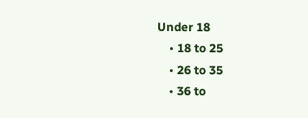Under 18
    • 18 to 25
    • 26 to 35
    • 36 to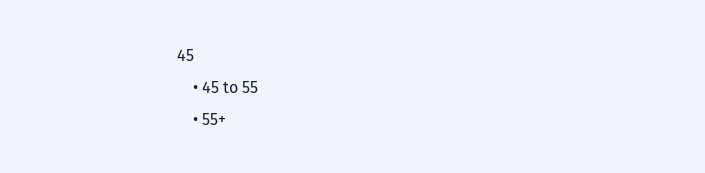45
    • 45 to 55
    • 55+